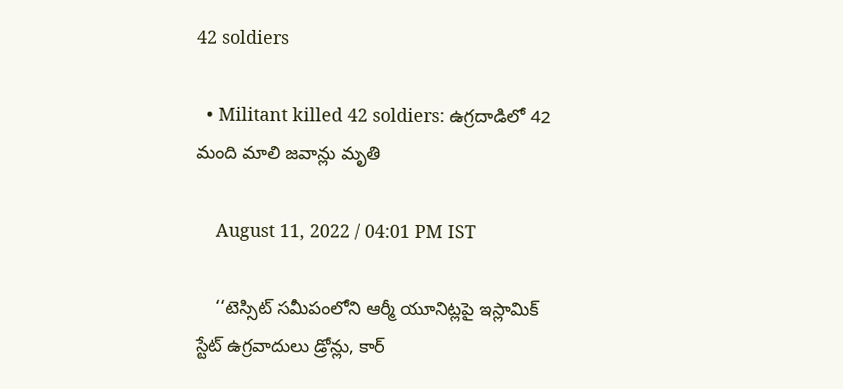42 soldiers

  • Militant killed 42 soldiers: ఉగ్రదాడిలో 42 మంది మాలి జవాన్లు మృతి

    August 11, 2022 / 04:01 PM IST

    ‘‘టెస్సిట్ సమీపంలోని ఆర్మీ యూనిట్లపై ఇస్లామిక్ స్టేట్ ఉగ్రవాదులు డ్రోన్లు, కార్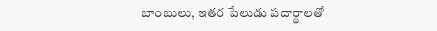బాంబులు, ఇతర పేలుడు పదార్థాలతో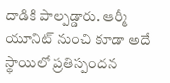దాడికి పాల్పడ్డారు. ఆర్మీ యూనిట్ నుంచి కూడా అదే స్థాయిలో ప్రతిస్పందన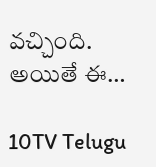వచ్చింది. అయితే ఈ…

10TV Telugu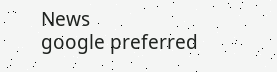News
google preferred